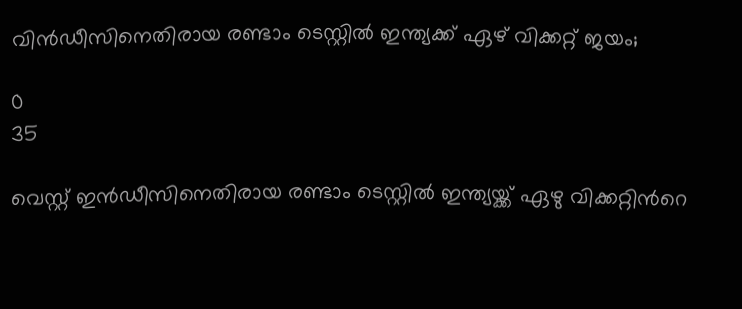വിൻഡീസിനെതിരായ രണ്ടാം ടെസ്റ്റിൽ ഇന്ത്യക്ക് ഏഴ് വിക്കറ്റ് ജയം;

0
35

വെസ്റ്റ് ഇൻഡീസിനെതിരായ രണ്ടാം ടെസ്റ്റിൽ ഇന്ത്യയ്ക്ക് ഏഴു വിക്കറ്റിന്‍റെ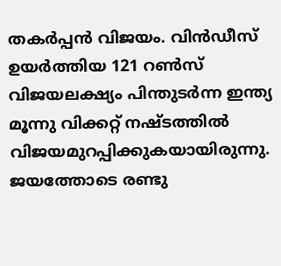തകര്‍പ്പന്‍ വിജയം. വിന്‍ഡീസ് ഉയർത്തിയ 121 റൺസ് വിജയലക്ഷ്യം പിന്തുടർന്ന ഇന്ത്യ മൂന്നു വിക്കറ്റ് നഷ്ടത്തിൽ വിജയമുറപ്പിക്കുകയായിരുന്നു. ജയത്തോടെ രണ്ടു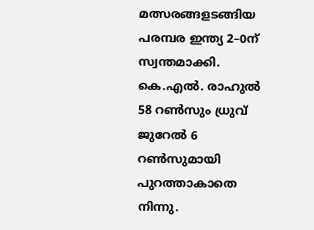മത്സരങ്ങളടങ്ങിയ പരമ്പര ഇന്ത്യ 2–0ന് സ്വന്തമാക്കി. കെ.എൽ. രാഹുൽ 58 റൺസും ധ്രുവ് ജുറേല്‍ 6 റൺസുമായി പുറത്താകാതെ നിന്നു.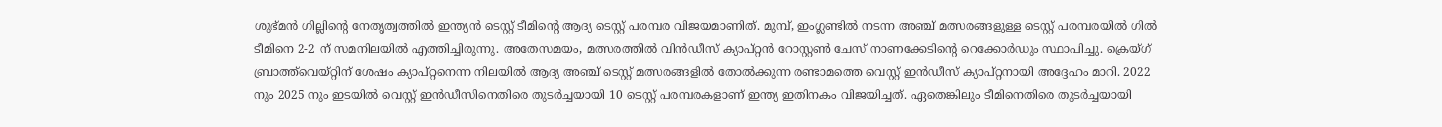ശുഭ്‌മന്‍ ഗില്ലിന്‍റെ നേതൃത്വത്തിൽ ഇന്ത്യൻ ടെസ്റ്റ് ടീമിന്‍റെ ആദ്യ ടെസ്റ്റ് പരമ്പര വിജയമാണിത്. മുമ്പ്, ഇംഗ്ലണ്ടിൽ നടന്ന അഞ്ച് മത്സരങ്ങളുള്ള ടെസ്റ്റ് പരമ്പരയിൽ ഗിൽ ടീമിനെ 2-2 ന് സമനിലയിൽ എത്തിച്ചിരുന്നു. അതേസമയം, മത്സരത്തില്‍ വിന്‍ഡീസ് ക്യാപ്റ്റൻ റോസ്റ്റൺ ചേസ് നാണക്കേടിന്‍റെ റെക്കോർഡും സ്ഥാപിച്ചു. ക്രെയ്ഗ് ബ്രാത്ത്‌വെയ്റ്റിന് ശേഷം ക്യാപ്റ്റനെന്ന നിലയിൽ ആദ്യ അഞ്ച് ടെസ്റ്റ് മത്സരങ്ങളിൽ തോൽക്കുന്ന രണ്ടാമത്തെ വെസ്റ്റ് ഇൻഡീസ് ക്യാപ്റ്റനായി അദ്ദേഹം മാറി. 2022 നും 2025 നും ഇടയിൽ വെസ്റ്റ് ഇൻഡീസിനെതിരെ തുടർച്ചയായി 10 ടെസ്റ്റ് പരമ്പരകളാണ് ഇന്ത്യ ഇതിനകം വിജയിച്ചത്. ഏതെങ്കിലും ടീമിനെതിരെ തുടർച്ചയായി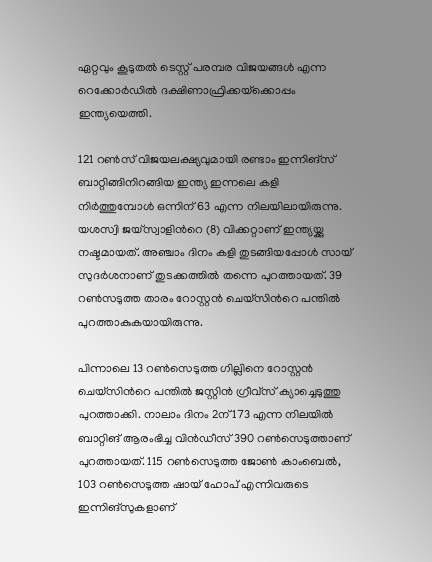ഏറ്റവും കൂടുതൽ ടെസ്റ്റ് പരമ്പര വിജയങ്ങൾ എന്ന റെക്കോർഡില്‍ ദക്ഷിണാഫ്രിക്കയ്‌ക്കൊപ്പം ഇന്ത്യയെത്തി.

121 റൺസ് വിജയലക്ഷ്യവുമായി രണ്ടാം ഇന്നിങ്സ് ബാറ്റിങ്ങിനിറങ്ങിയ ഇന്ത്യ ഇന്നലെ കളി നിർത്തുമ്പോൾ ഒന്നിന് 63 എന്ന നിലയിലായിരുന്നു. യശസ്വി ജയ്സ്വാളിന്‍റെ (8) വിക്കറ്റാണ് ഇന്ത്യയ്ക്കു നഷ്ടമായത്. അഞ്ചാം ദിനം കളി തുടങ്ങിയപ്പോള്‍ സായ് സുദർശനാണ് തുടക്കത്തില്‍ തന്നെ പുറത്തായത്. 39 റൺസടുത്ത താരം റോസ്റ്റൻ ചെയ്സിന്‍റെ പന്തിൽ പുറത്താകുകയായിരുന്നു.

പിന്നാലെ 13 റൺസെടുത്ത ഗില്ലിനെ റോസ്റ്റൻ ചെയ്സിന്‍റെ പന്തിൽ ജസ്റ്റിൻ ഗ്രീവ്സ് ക്യാച്ചെടുത്തു പുറത്താക്കി. നാലാം ദിനം 2ന് 173 എന്ന നിലയിൽ ബാറ്റിങ് ആരംഭിച്ച വിൻഡീസ് 390 റൺസെടുത്താണ് പുറത്തായത്. 115 റണ്‍സെടുത്ത ജോൺ കാംബെൽ, 103 റണ്‍സെടുത്ത ഷായ് ഹോപ് എന്നിവരുടെ ഇന്നിങ്സുകളാണ്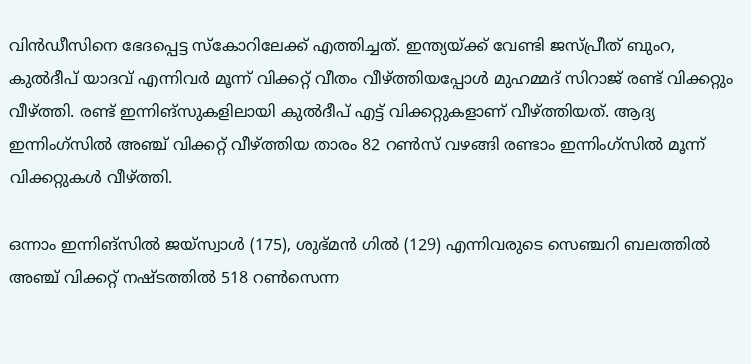വിൻഡീസിനെ ഭേദപ്പെട്ട സ്‌കോറിലേക്ക് എത്തിച്ചത്. ഇന്ത്യയ്ക്ക് വേണ്ടി ജസ്പ്രീത് ബുംറ, കുൽദീപ് യാദവ് എന്നിവർ മൂന്ന് വിക്കറ്റ് വീതം വീഴ്ത്തിയപ്പോൾ മുഹമ്മദ് സിറാജ് രണ്ട് വിക്കറ്റും വീഴ്ത്തി. രണ്ട് ഇന്നിങ്‌സുകളിലായി കുൽദീപ് എട്ട് വിക്കറ്റുകളാണ് വീഴ്ത്തിയത്. ആദ്യ ഇന്നിംഗ്‌സിൽ അഞ്ച് വിക്കറ്റ് വീഴ്ത്തിയ താരം 82 റൺസ് വഴങ്ങി രണ്ടാം ഇന്നിംഗ്‌സിൽ മൂന്ന് വിക്കറ്റുകൾ വീഴ്ത്തി.

ഒന്നാം ഇന്നിങ്സിൽ ജയ്സ്വാൾ (175), ശുഭ്‌മന്‍ ഗിൽ (129) എന്നിവരുടെ സെഞ്ചറി ബലത്തില്‍ അഞ്ച് വിക്കറ്റ് നഷ്ടത്തിൽ 518 റൺസെന്ന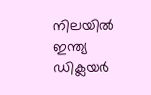നിലയിൽ ഇന്ത്യ ഡിക്ലയർ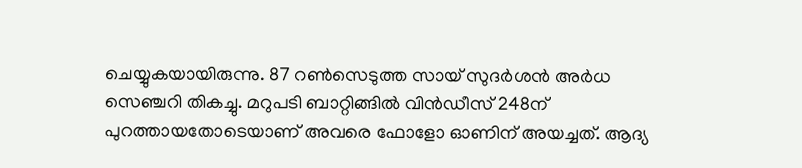ചെയ്യുകയായിരുന്നു. 87 റണ്‍സെടുത്ത സായ് സുദർശൻ അർധ സെഞ്ചറി തികച്ചു. മറുപടി ബാറ്റിങ്ങിൽ വിൻഡീസ് 248ന് പുറത്തായതോടെയാണ് അവരെ ഫോളോ ഓണിന് അയച്ചത്. ആദ്യ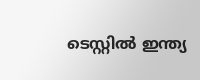ടെസ്റ്റിൽ ഇന്ത്യ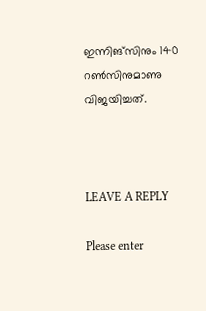ഇന്നിങ്സിനും 140 റൺസിനുമാണു വിജയിച്ചത്.



LEAVE A REPLY

Please enter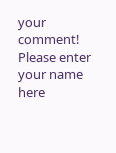your comment!
Please enter your name here